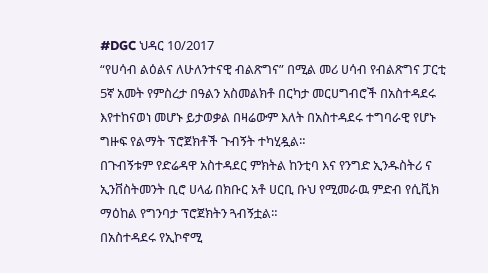#DGC ህዳር 10/2017
“የሀሳብ ልዕልና ለሁለንተናዊ ብልጽግና” በሚል መሪ ሀሳብ የብልጽግና ፓርቲ 5ኛ አመት የምስረታ በዓልን አስመልክቶ በርካታ መርሀግብሮች በአስተዳደሩ እየተከናወነ መሆኑ ይታወቃል በዛሬውም እለት በአስተዳደሩ ተግባራዊ የሆኑ ግዙፍ የልማት ፕሮጀክቶች ጉብኝት ተካሂዷል።
በጉብኝቱም የድሬዳዋ አስተዳደር ምክትል ከንቲባ እና የንግድ ኢንዱስትሪ ና ኢንቨስትመንት ቢሮ ሀላፊ በክቡር አቶ ሀርቢ ቡህ የሚመራዉ ምድብ የሲቪክ ማዕከል የግንባታ ፕሮጀክትን ጓብኝቷል።
በአስተዳደሩ የኢኮኖሚ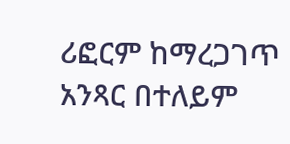ሪፎርም ከማረጋገጥ አንጻር በተለይም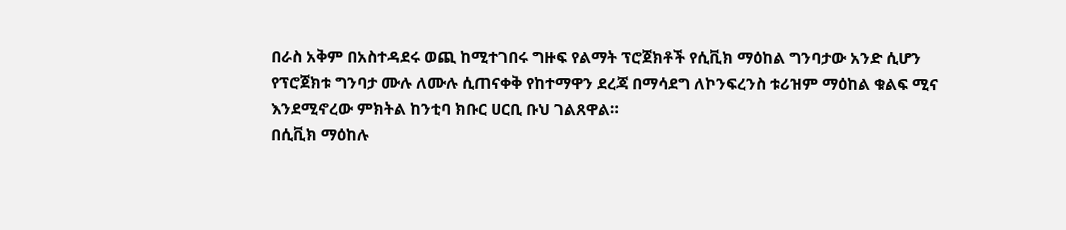በራስ አቅም በአስተዳደሩ ወጪ ከሚተገበሩ ግዙፍ የልማት ፕሮጀክቶች የሲቪክ ማዕከል ግንባታው አንድ ሲሆን የፕሮጀክቱ ግንባታ ሙሉ ለሙሉ ሲጠናቀቅ የከተማዋን ደረጃ በማሳደግ ለኮንፍረንስ ቱሪዝም ማዕከል ቁልፍ ሚና እንደሚኖረው ምክትል ከንቲባ ክቡር ሀርቢ ቡህ ገልጸዋል።
በሲቪክ ማዕከሉ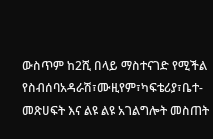ውስጥም ከ2ሺ በላይ ማስተናገድ የሚችል የስብሰባአዳራሽ፣ሙዚየም፣ካፍቴሪያ፣ቤተ-መጽሀፍት እና ልዩ ልዩ አገልግሎት መስጠት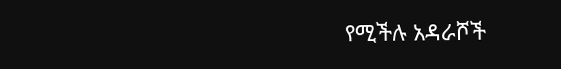የሚችሉ አዳራሾች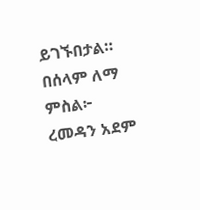ይገኙበታል።
በሰላም ለማ
ምስል፦ ረመዳን አደም